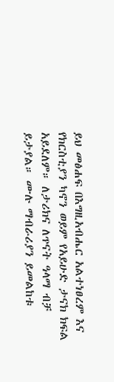ይህ መፅሐፍ በእግዚአብሔር አልተነፀረም እና የክርስቲያን ካኖን ወይም የአይሁድ ታናክ ክፍል አይደለም። ለታሪክና ለጥናት ዓላማ ብቻ ይታያል። ሙሉ ማብራሪያን ይመልከቱ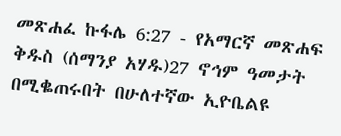መጽሐፈ ኩፋሌ 6:27 - የአማርኛ መጽሐፍ ቅዱስ (ሰማንያ አሃዱ)27 ኖኅም ዓመታት በሚቈጠሩበት በሁለተኛው ኢዮቤልዩ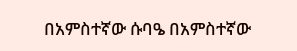በአምስተኛው ሱባዔ በአምስተኛው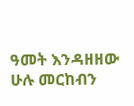ዓመት እንዳዘዘው ሁሉ መርከብን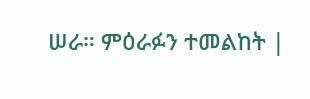ሠራ። ምዕራፉን ተመልከት |